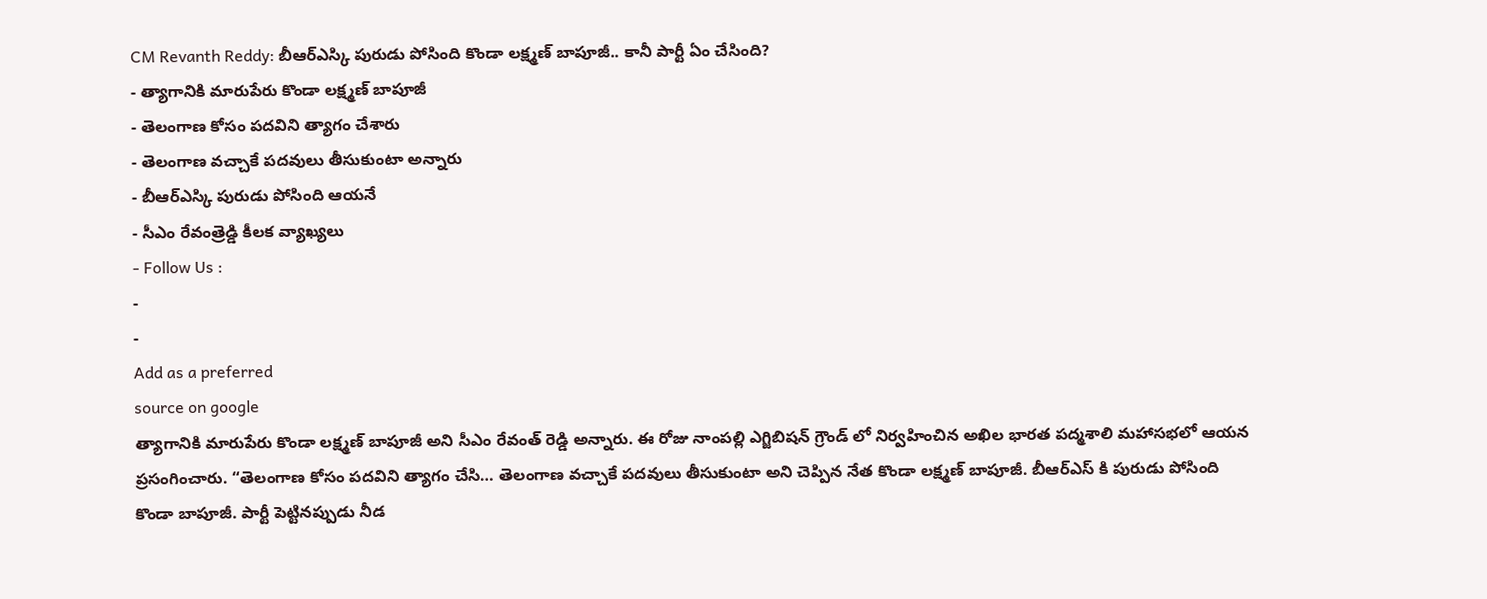CM Revanth Reddy: బీఆర్ఎస్కి పురుడు పోసింది కొండా లక్ష్మణ్ బాపూజీ.. కానీ పార్టీ ఏం చేసింది?
- త్యాగానికి మారుపేరు కొండా లక్ష్మణ్ బాపూజీ
- తెలంగాణ కోసం పదవిని త్యాగం చేశారు
- తెలంగాణ వచ్చాకే పదవులు తీసుకుంటా అన్నారు
- బీఆర్ఎస్కి పురుడు పోసింది ఆయనే
- సీఎం రేవంత్రెడ్డి కీలక వ్యాఖ్యలు
- Follow Us :
-
-
Add as a preferred
source on google
త్యాగానికి మారుపేరు కొండా లక్ష్మణ్ బాపూజీ అని సీఎం రేవంత్ రెడ్డి అన్నారు. ఈ రోజు నాంపల్లి ఎగ్జిబిషన్ గ్రౌండ్ లో నిర్వహించిన అఖిల భారత పద్మశాలి మహాసభలో ఆయన ప్రసంగించారు. “తెలంగాణ కోసం పదవిని త్యాగం చేసి… తెలంగాణ వచ్చాకే పదవులు తీసుకుంటా అని చెప్పిన నేత కొండా లక్ష్మణ్ బాపూజీ. బీఆర్ఎస్ కి పురుడు పోసింది కొండా బాపూజీ. పార్టీ పెట్టినప్పుడు నీడ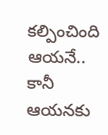కల్పించింది ఆయనే.. కానీ ఆయనకు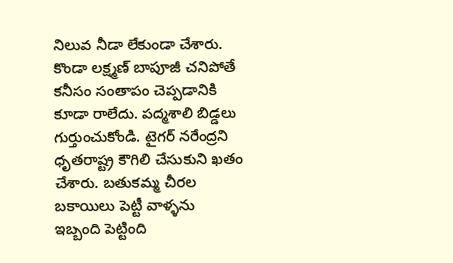నిలువ నీడా లేకుండా చేశారు. కొండా లక్ష్మణ్ బాపూజీ చనిపోతే కనీసం సంతాపం చెప్పడానికి కూడా రాలేదు. పద్మశాలి బిడ్డలు గుర్తుంచుకోండి. టైగర్ నరేంద్రని ధృతరాష్ట్ర కౌగిలి చేసుకుని ఖతం చేశారు. బతుకమ్మ చీరల బకాయిలు పెట్టీ వాళ్ళను ఇబ్బంది పెట్టింది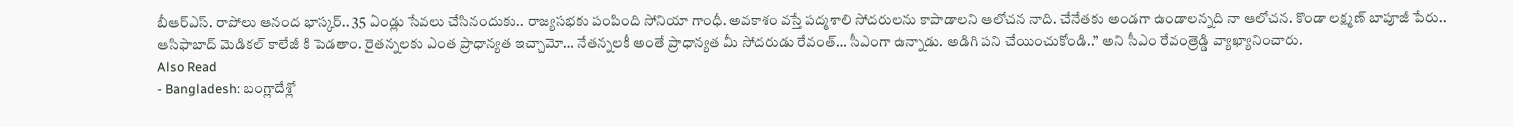బీఆర్ఎస్. రాపోలు ఆనంద భాస్కర్.. 35 ఏండ్లు సేవలు చేసినందుకు.. రాజ్యసభకు పంపింది సోనియా గాంధీ. అవకాశం వస్తే పద్మశాలి సోదరులను కాపాడాలని ఆలోచన నాది. చేనేతకు అండగా ఉండాలన్నది నా ఆలోచన. కొండా లక్ష్మణ్ బాపూజీ పేరు.. ఆసిఫాబాద్ మెడికల్ కాలేజీ కి పెడతాం. రైతన్నలకు ఎంత ప్రాధాన్యత ఇచ్చామో… నేతన్నలకీ అంతే ప్రాధాన్యత మీ సోదరుడు రేవంత్… సీఎంగా ఉన్నాడు. అడిగి పని చేయించుకోండి..” అని సీఎం రేవంత్రెడ్డి వ్యాఖ్యానించారు.
Also Read
- Bangladesh: బంగ్లాదేశ్లో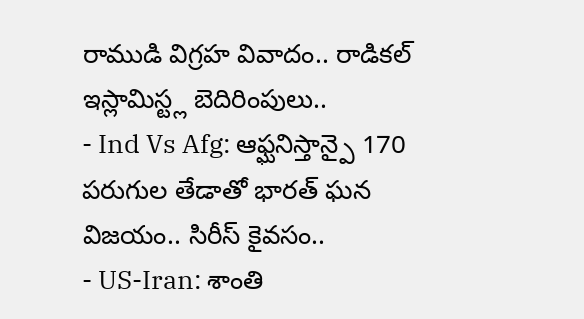రాముడి విగ్రహ వివాదం.. రాడికల్ ఇస్లామిస్ట్ల బెదిరింపులు..
- Ind Vs Afg: ఆఫ్ఘనిస్తాన్పై 170 పరుగుల తేడాతో భారత్ ఘన విజయం.. సిరీస్ కైవసం..
- US-Iran: శాంతి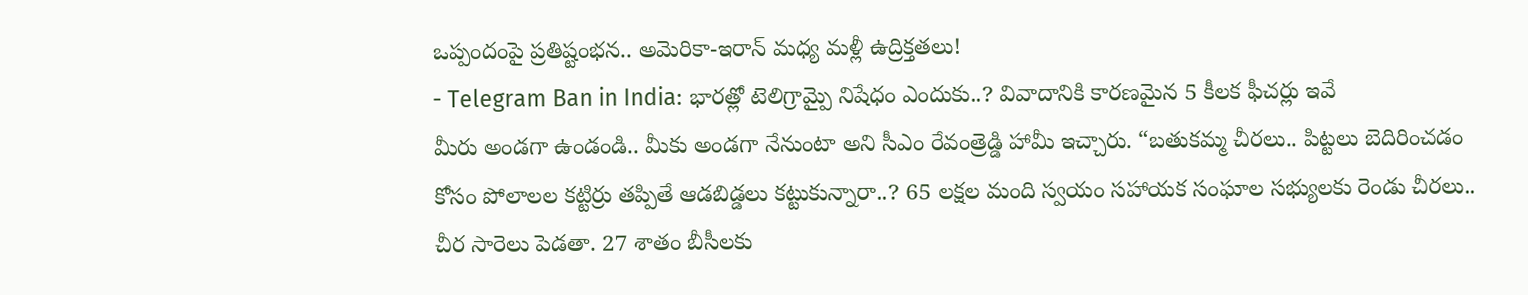ఒప్పందంపై ప్రతిష్టంభన.. అమెరికా-ఇరాన్ మధ్య మళ్లీ ఉద్రిక్తతలు!
- Telegram Ban in India: భారత్లో టెలిగ్రామ్పై నిషేధం ఎందుకు..? వివాదానికి కారణమైన 5 కీలక ఫీచర్లు ఇవే
మీరు అండగా ఉండండి.. మీకు అండగా నేనుంటా అని సీఎం రేవంత్రెడ్డి హామీ ఇచ్చారు. “బతుకమ్మ చీరలు.. పిట్టలు బెదిరించడం కోసం పోలాలల కట్టిర్రు తప్పితే ఆడబిడ్డలు కట్టుకున్నారా..? 65 లక్షల మంది స్వయం సహాయక సంఘాల సభ్యులకు రెండు చీరలు.. చీర సారెలు పెడతా. 27 శాతం బీసీలకు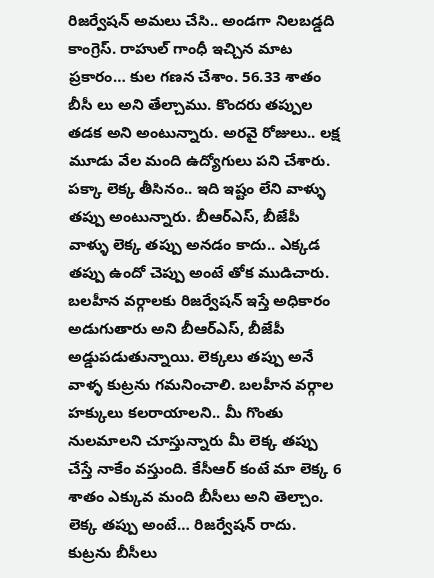రిజర్వేషన్ అమలు చేసి.. అండగా నిలబడ్డది కాంగ్రెస్. రాహుల్ గాంధీ ఇచ్చిన మాట ప్రకారం… కుల గణన చేశాం. 56.33 శాతం బీసీ లు అని తేల్చాము. కొందరు తప్పుల తడక అని అంటున్నారు. అరవై రోజులు.. లక్ష మూడు వేల మంది ఉద్యోగులు పని చేశారు. పక్కా లెక్క తీసినం.. ఇది ఇష్టం లేని వాళ్ళు తప్పు అంటున్నారు. బీఆర్ఎస్, బీజేపీ వాళ్ళు లెక్క తప్పు అనడం కాదు.. ఎక్కడ తప్పు ఉందో చెప్పు అంటే తోక ముడిచారు. బలహీన వర్గాలకు రిజర్వేషన్ ఇస్తే అధికారం అడుగుతారు అని బీఆర్ఎస్, బీజేపీ అడ్డుపడుతున్నాయి. లెక్కలు తప్పు అనే వాళ్ళ కుట్రను గమనించాలి. బలహీన వర్గాల హక్కులు కలరాయాలని.. మీ గొంతు నులమాలని చూస్తున్నారు మీ లెక్క తప్పు చేస్తే నాకేం వస్తుంది. కేసీఆర్ కంటే మా లెక్క 6 శాతం ఎక్కువ మంది బీసీలు అని తెల్చాం. లెక్క తప్పు అంటే… రిజర్వేషన్ రాదు. కుట్రను బీసీలు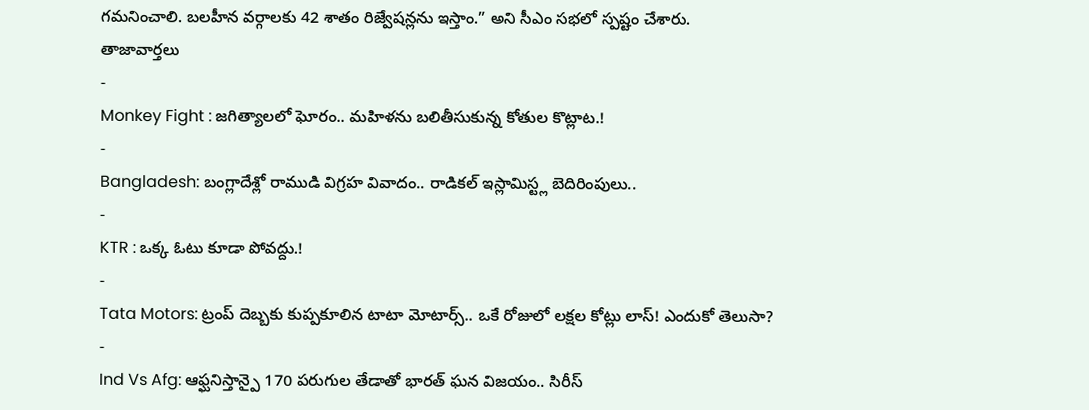గమనించాలి. బలహీన వర్గాలకు 42 శాతం రిజ్వేషన్లను ఇస్తాం.” అని సీఎం సభలో స్పష్టం చేశారు.
తాజావార్తలు
-
Monkey Fight : జగిత్యాలలో ఘోరం.. మహిళను బలితీసుకున్న కోతుల కొట్లాట.!
-
Bangladesh: బంగ్లాదేశ్లో రాముడి విగ్రహ వివాదం.. రాడికల్ ఇస్లామిస్ట్ల బెదిరింపులు..
-
KTR : ఒక్క ఓటు కూడా పోవద్దు.!
-
Tata Motors: ట్రంప్ దెబ్బకు కుప్పకూలిన టాటా మోటార్స్.. ఒకే రోజులో లక్షల కోట్లు లాస్! ఎందుకో తెలుసా?
-
Ind Vs Afg: ఆఫ్ఘనిస్తాన్పై 170 పరుగుల తేడాతో భారత్ ఘన విజయం.. సిరీస్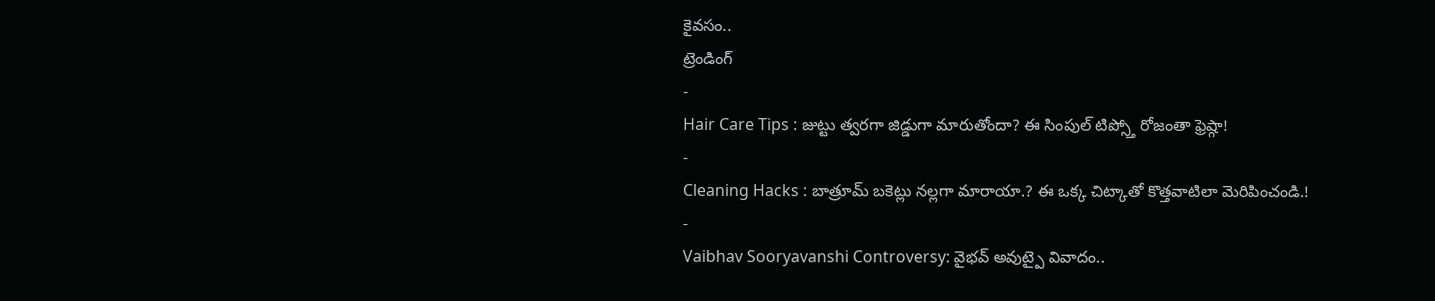కైవసం..
ట్రెండింగ్
-
Hair Care Tips : జుట్టు త్వరగా జిడ్డుగా మారుతోందా? ఈ సింపుల్ టిప్స్తో రోజంతా ఫ్రెష్గా!
-
Cleaning Hacks : బాత్రూమ్ బకెట్లు నల్లగా మారాయా.? ఈ ఒక్క చిట్కాతో కొత్తవాటిలా మెరిపించండి.!
-
Vaibhav Sooryavanshi Controversy: వైభవ్ అవుట్పై వివాదం..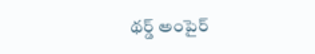థర్డ్ అంపైర్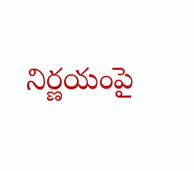నిర్ణయంపై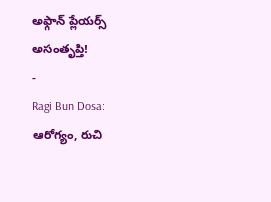అఫ్గాన్ ప్లేయర్స్ అసంతృప్తి!
-
Ragi Bun Dosa: ఆరోగ్యం, రుచి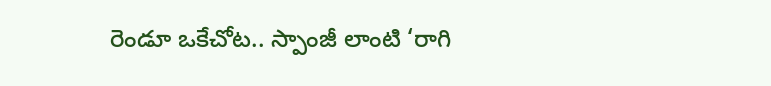రెండూ ఒకేచోట.. స్పాంజీ లాంటి ‘రాగి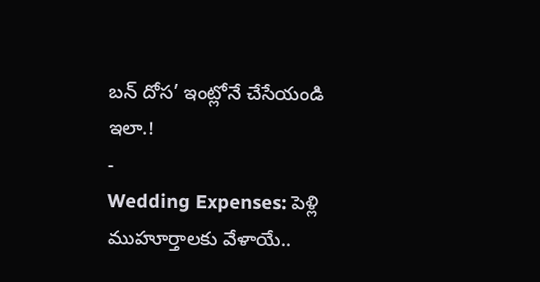బన్ దోస’ ఇంట్లోనే చేసేయండి ఇలా.!
-
Wedding Expenses: పెళ్లి ముహూర్తాలకు వేళాయే..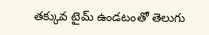తక్కువ టైమ్ ఉండటంతో తెలుగు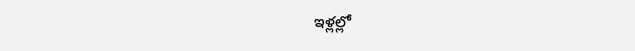ఇళ్లల్లో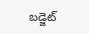బడ్జెట్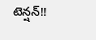టెన్షన్!!